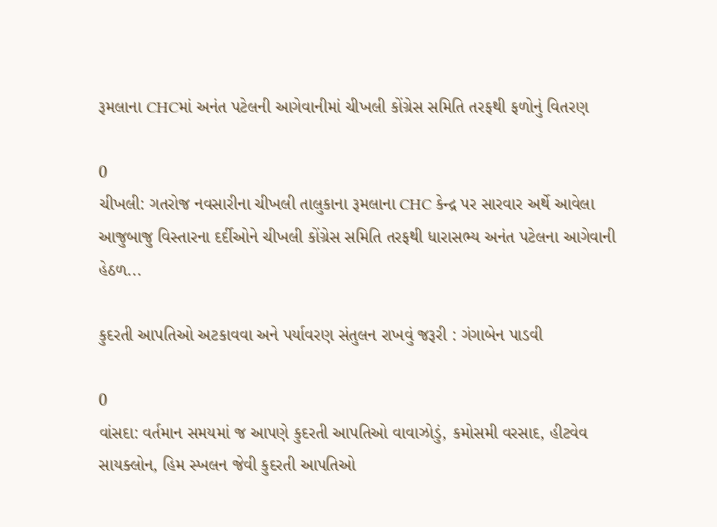રૂમલાના CHCમાં અનંત પટેલની આગેવાનીમાં ચીખલી કોંગ્રેસ સમિતિ તરફથી ફળોનું વિતરણ

0
ચીખલી: ગતરોજ નવસારીના ચીખલી તાલુકાના રૂમલાના CHC કેન્દ્ર પર સારવાર અર્થે આવેલા આજુબાજુ વિસ્તારના દર્દીઓને ચીખલી કોંગ્રેસ સમિતિ તરફથી ધારાસભ્ય અનંત પટેલના આગેવાની હેઠળ...

કુદરતી આપતિઓ અટકાવવા અને પર્યાવરણ સંતુલન રાખવું જરૂરી : ગંગાબેન પાડવી

0
વાંસદા: વર્તમાન સમયમાં જ આપણે કુદરતી આપતિઓ વાવાઝોડું, કમોસમી વરસાદ, હીટવેવ સાયક્લોન, હિમ સ્ખલન જેવી કુદરતી આપતિઓ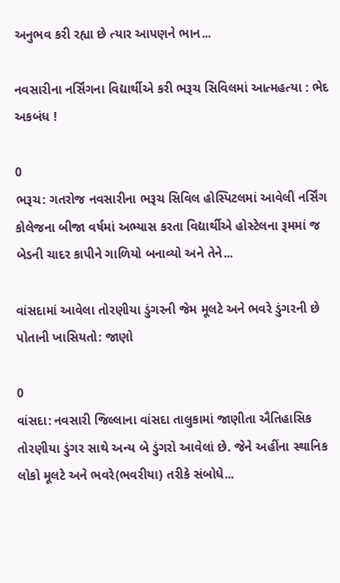અનુભવ કરી રહ્યા છે ત્યાર આપણને ભાન...

નવસારીના નર્સિંગના વિદ્યાર્થીએ કરી ભરૂચ સિવિલમાં આત્મહત્યા : ભેદ અકબંધ !

0
ભરૂચ: ગતરોજ નવસારીના ભરૂચ સિવિલ હોસ્પિટલમાં આવેલી નર્સિંગ કોલેજના બીજા વર્ષમાં અભ્યાસ કરતા વિદ્યાર્થીએ હોસ્ટેલના રૂમમાં જ બેડની ચાદર કાપીને ગાળિયો બનાવ્યો અને તેને...

વાંસદામાં આવેલા તોરણીયા ડુંગરની જેમ મૂલટે અને ભવરે ડુંગરની છે પોતાની ખાસિયતો: જાણો

0
વાંસદા: નવસારી જિલ્લાના વાંસદા તાલુકામાં જાણીતા ઐતિહાસિક તોરણીયા ડુંગર સાથે અન્ય બે ડુંગરો આવેલાં છે. જેને અહીંના સ્થાનિક લોકો મૂલટે અને ભવરે(ભવરીયા) તરીકે સંબોધે...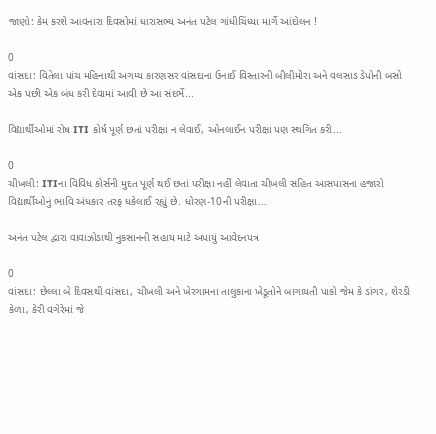જાણો: કેમ કરશે આવનારા દિવસોમાં ધારાસભ્ય અનંત પટેલ ગાંધીચિંધ્યા માર્ગે આંદોલન !

0
વાંસદા: વિતેલા પાંચ મહિનાથી અગમ્ય કારણસર વાંસદાના ઉનાઈ વિસ્તારની બીલીમોરા અને વલસાડ ડેપોની બસો એક પછી એક બંધ કરી દેવામાં આવી છે આ સંદર્ભે...

વિદ્યાર્થીઓમાં રોષ ITI કોર્ષ પૂર્ણ છતાં પરીક્ષા ન લેવાઈ, ઓનલાઈન પરીક્ષા પણ સ્થગિત કરી...

0
ચીખલી: ITIના વિવિધ કોર્સની મુદત પૂર્ણ થઈ છતાં પરીક્ષા નહીં લેવાતા ચીખલી સહિત આસપાસના હજારો વિદ્યાર્થીઓનું ભાવિ અંધકાર તરફ ધકેલાઈ રહ્યું છે. ધોરણ-10ની પરીક્ષા...

અનંત પટેલ દ્વારા વાવાઝોડાથી નુકસાનની સહાય માટે અપાયું આવેદનપત્ર

0
વાંસદા: છેલ્લા બે દિવસથી વાંસદા, ચીખલી અને ખેરગામના તાલુકાના ખેડૂતોને બાગાયતી પાકો જેમ કે ડાંગર, શેરડી કેળા, કેરી વગેરેમાં જે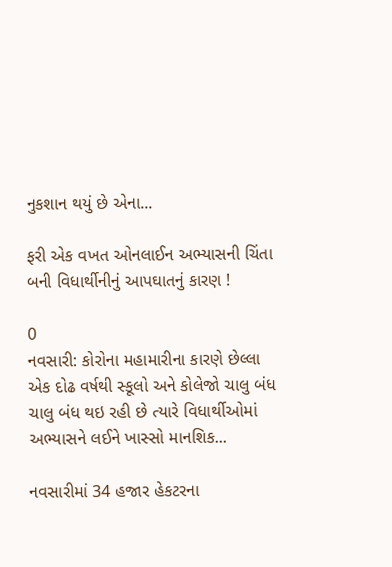નુકશાન થયું છે એના...

ફરી એક વખત ઓનલાઈન અભ્યાસની ચિંતા બની વિધાર્થીનીનું આપઘાતનું કારણ !

0
નવસારી: કોરોના મહામારીના કારણે છેલ્લા એક દોઢ વર્ષથી સ્કૂલો અને કોલેજો ચાલુ બંધ ચાલુ બંધ થઇ રહી છે ત્યારે વિધાર્થીઓમાં અભ્યાસને લઈને ખાસ્સો માનશિક...

નવસારીમાં 34 હજાર હેકટરના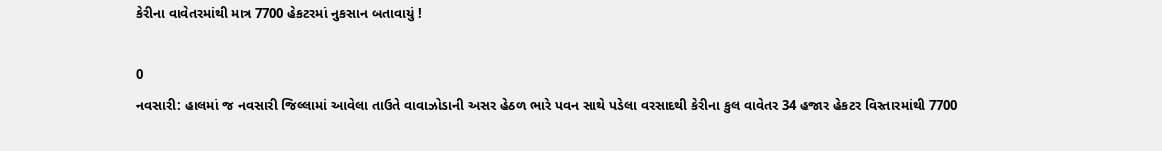કેરીના વાવેતરમાંથી માત્ર 7700 હેકટરમાં નુકસાન બતાવાયું !

0
નવસારી: હાલમાં જ નવસારી જિલ્લામાં આવેલા તાઉતે વાવાઝોડાની અસર હેઠળ ભારે પવન સાથે પડેલા વરસાદથી કેરીના કુલ વાવેતર 34 હજાર હેકટર વિસ્તારમાંથી 7700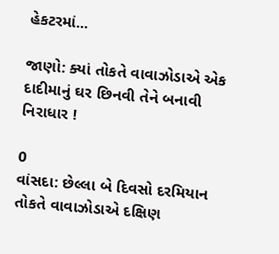હેકટરમાં...

જાણો: ક્યાં તોકતે વાવાઝોડાએ એક દાદીમાનું ઘર છિનવી તેને બનાવી નિરાધાર !

0
વાંસદા: છેલ્લા બે દિવસો દરમિયાન તોકતે વાવાઝોડાએ દક્ષિણ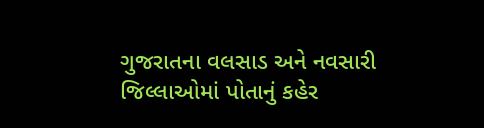ગુજરાતના વલસાડ અને નવસારી જિલ્લાઓમાં પોતાનું કહેર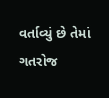વર્તાવ્યું છે તેમાં ગતરોજ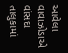આવેલા વાવાઝોડાએ વાંસદા તાલુકામાં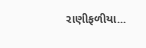રાણીફળીયા...